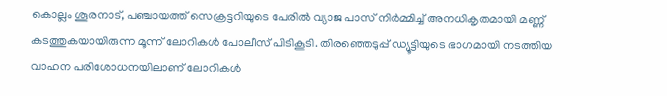കൊല്ലം ശൂരനാട്, പഞ്ചായത്ത് സെക്രട്ടറിയുടെ പേരിൽ വ്യാജ പാസ് നിർമ്മിച്ച് അനധികൃതമായി മണ്ണ് കടത്തുകയായിരുന്ന മൂന്ന് ലോറികൾ പോലീസ് പിടികൂടി. തിരഞ്ഞെടുപ്പ് ഡ്യൂട്ടിയുടെ ഭാഗമായി നടത്തിയ വാഹന പരിശോധനയിലാണ് ലോറികൾ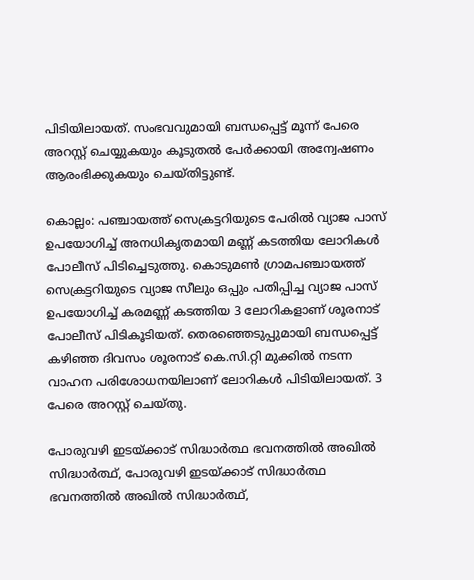പിടിയിലായത്. സംഭവവുമായി ബന്ധപ്പെട്ട് മൂന്ന് പേരെ അറസ്റ്റ് ചെയ്യുകയും കൂടുതൽ പേർക്കായി അന്വേഷണം ആരംഭിക്കുകയും ചെയ്തിട്ടുണ്ട്.

കൊല്ലം: പഞ്ചായത്ത് സെക്രട്ടറിയുടെ പേരിൽ വ്യാജ പാസ് ഉപയോഗിച്ച് അനധികൃതമായി മണ്ണ് കടത്തിയ ലോറികൾ പോലീസ് പിടിച്ചെടുത്തു. കൊടുമൺ ഗ്രാമപഞ്ചായത്ത് സെക്രട്ടറിയുടെ വ്യാജ സീലും ഒപ്പും പതിപ്പിച്ച വ്യാജ പാസ് ഉപയോഗിച്ച് കരമണ്ണ് കടത്തിയ 3 ലോറികളാണ് ശൂരനാട് പോലീസ് പിടികൂടിയത്. തെരഞ്ഞെടുപ്പുമായി ബന്ധപ്പെട്ട് കഴിഞ്ഞ ദിവസം ശൂരനാട് കെ.സി.റ്റി മുക്കിൽ നടന്ന വാഹന പരിശോധനയിലാണ് ലോറികൾ പിടിയിലായത്. 3 പേരെ അറസ്റ്റ് ചെയ്തു.

പോരുവഴി ഇടയ്ക്കാട് സിദ്ധാർത്ഥ ഭവനത്തിൽ അഖിൽ സിദ്ധാർത്ഥ്, പോരുവഴി ഇടയ്ക്കാട് സിദ്ധാർത്ഥ ഭവനത്തിൽ അഖിൽ സിദ്ധാർത്ഥ്,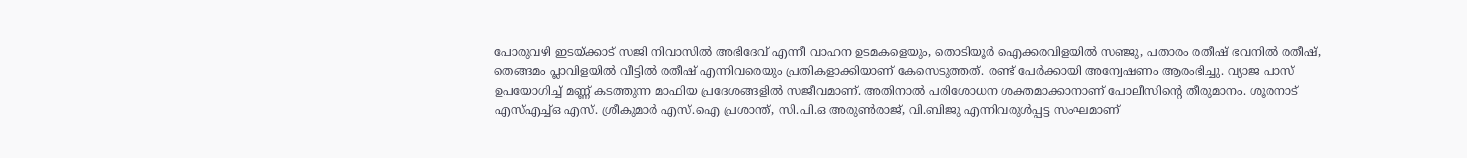പോരുവഴി ഇടയ്ക്കാട് സജി നിവാസിൽ അഭിദേവ് എന്നീ വാഹന ഉടമകളെയും, തൊടിയൂർ ഐക്കരവിളയിൽ സഞ്ജു, പതാരം രതീഷ് ഭവനിൽ രതീഷ്, തെങ്ങമം പ്ലാവിളയിൽ വീട്ടിൽ രതീഷ് എന്നിവരെയും പ്രതികളാക്കിയാണ് കേസെടുത്തത്. രണ്ട് പേർക്കായി അന്വേഷണം ആരംഭിച്ചു. വ്യാജ പാസ് ഉപയോഗിച്ച് മണ്ണ് കടത്തുന്ന മാഫിയ പ്രദേശങ്ങളിൽ സജീവമാണ്. അതിനാൽ പരിശോധന ശക്തമാക്കാനാണ് പോലീസിന്റെ തീരുമാനം. ശൂരനാട് എസ്എച്ച്ഒ എസ്. ശ്രീകുമാർ എസ്.ഐ പ്രശാന്ത്, സി.പി.ഒ അരുൺരാജ്, വി.ബിജു എന്നിവരുൾപ്പട്ട സംഘമാണ്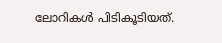ലോറികൾ പിടികൂടിയത്.